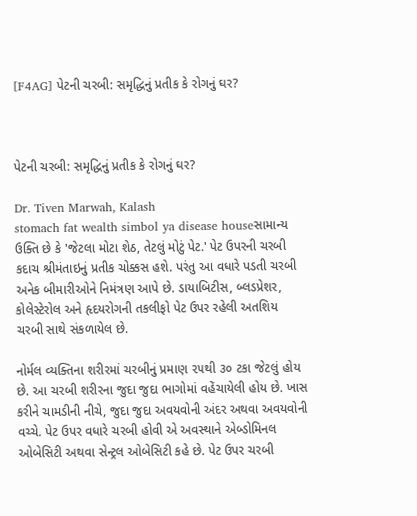[F4AG] પેટની ચરબી: સમૃદ્ધિનું પ્રતીક કે રોગનું ઘર?



પેટની ચરબી: સમૃદ્ધિનું પ્રતીક કે રોગનું ઘર?

Dr. Tiven Marwah, Kalash
stomach fat wealth simbol ya disease houseસામાન્ય ઉક્તિ છે કે 'જેટલા મોટા શેઠ, તેટલું મોટું પેટ.' પેટ ઉપરની ચરબી કદાચ શ્રીમંતાઇનું પ્રતીક ચોક્કસ હશે. પરંતુ આ વધારે પડતી ચરબી અનેક બીમારીઓને નિમંત્રણ આપે છે. ડાયાબિટીસ, બ્લડપ્રેશર, કોલેસ્ટેરોલ અને હૃદયરોગની તકલીફો પેટ ઉપર રહેલી અતશિય ચરબી સાથે સંકળાયેલ છે.

નોર્મલ વ્યક્તિના શરીરમાં ચરબીનું પ્રમાણ ૨૫થી ૩૦ ટકા જેટલું હોય છે. આ ચરબી શરીરના જુદા જુદા ભાગોમાં વહેંચાયેલી હોય છે. ખાસ કરીને ચામડીની નીચે, જુદા જુદા અવયવોની અંદર અથવા અવયવોની વચ્ચે. પેટ ઉપર વધારે ચરબી હોવી એ અવસ્થાને એબ્ડોમિનલ ઓબેસિટી અથવા સેન્ટ્રલ ઓબેસિટી કહે છે. પેટ ઉપર ચરબી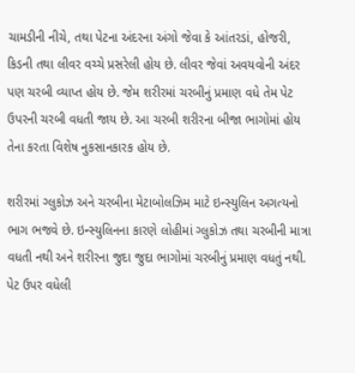ચામડીની નીચે, તથા પેટના અંદરના અંગો જેવા કે આંતરડાં, હોજરી, કિડની તથા લીવર વચ્ચે પ્રસરેલી હોય છે. લીવર જેવાં અવયવોની અંદર પણ ચરબી વ્યાપ્ત હોય છે. જેમ શરીરમાં ચરબીનું પ્રમાણ વધે તેમ પેટ ઉપરની ચરબી વધતી જાય છે. આ ચરબી શરીરના બીજા ભાગોમાં હોય તેના કરતા વિશેષ નુકસાનકારક હોય છે.

શરીરમાં ગ્લુકોઝ અને ચરબીના મેટાબોલઝિમ માટે ઇન્સ્યુલિન અગત્યનો ભાગ ભજવે છે. ઇન્સ્યુલિનના કારણે લોહીમાં ગ્લુકોઝ તથા ચરબીની માત્રા વધતી નથી અને શરીરના જુદા જુદા ભાગોમાં ચરબીનું પ્રમાણ વધતું નથી. પેટ ઉપર વધેલી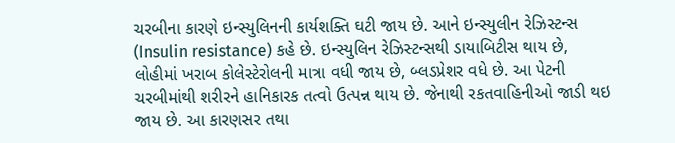ચરબીના કારણે ઇન્સ્યુલિનની કાર્યશક્તિ ઘટી જાય છે. આને ઇન્સ્યુલીન રેઝિસ્ટન્સ (Insulin resistance) કહે છે. ઇન્સ્યુલિન રેઝિસ્ટન્સથી ડાયાબિટીસ થાય છે, લોહીમાં ખરાબ કોલેસ્ટેરોલની માત્રા વધી જાય છે, બ્લડપ્રેશર વધે છે. આ પેટની ચરબીમાંથી શરીરને હાનિકારક તત્વો ઉત્પન્ન થાય છે. જેનાથી રકતવાહિનીઓ જાડી થઇ જાય છે. આ કારણસર તથા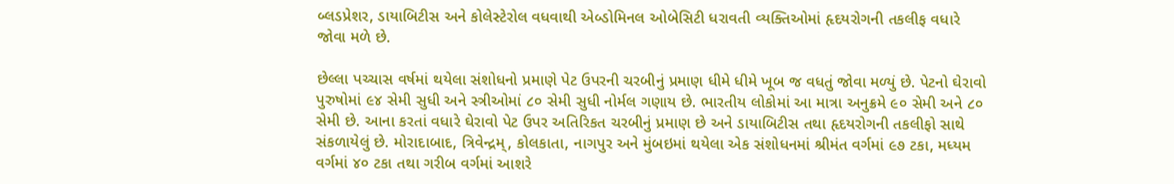બ્લડપ્રેશર, ડાયાબિટીસ અને કોલેસ્ટેરોલ વધવાથી એબ્ડોમિનલ ઓબેસિટી ધરાવતી વ્યક્તિઓમાં હૃદયરોગની તકલીફ વધારે જોવા મળે છે.

છેલ્લા પચ્ચાસ વર્ષમાં થયેલા સંશોધનો પ્રમાણે પેટ ઉપરની ચરબીનું પ્રમાણ ધીમે ધીમે ખૂબ જ વધતું જોવા મળ્યું છે. પેટનો ઘેરાવો પુરુષોમાં ૯૪ સેમી સુધી અને સ્ત્રીઓમાં ૮૦ સેમી સુધી નોર્મલ ગણાય છે. ભારતીય લોકોમાં આ માત્રા અનુક્રમે ૯૦ સેમી અને ૮૦ સેમી છે. આના કરતાં વધારે ઘેરાવો પેટ ઉપર અતિરિકત ચરબીનું પ્રમાણ છે અને ડાયાબિટીસ તથા હૃદયરોગની તકલીફો સાથે સંકળાયેલું છે. મોરાદાબાદ, ત્રિવેન્દ્રમ્, કોલકાતા, નાગપુર અને મુંબઇમાં થયેલા એક સંશોધનમાં શ્રીમંત વર્ગમાં ૯૭ ટકા, મધ્યમ વર્ગમાં ૪૦ ટકા તથા ગરીબ વર્ગમાં આશરે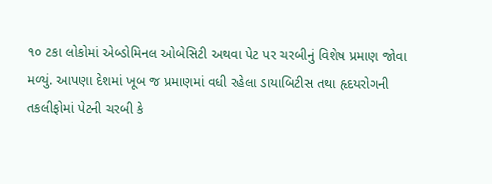૧૦ ટકા લોકોમાં એબ્ડોમિનલ ઓબેસિટી અથવા પેટ પર ચરબીનું વિશેષ પ્રમાણ જોવા મળ્યું. આપણા દેશમાં ખૂબ જ પ્રમાણમાં વધી રહેલા ડાયાબિટીસ તથા હૃદયરોગની તકલીફોમાં પેટની ચરબી કે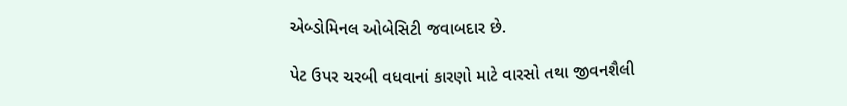એબ્ડોમિનલ ઓબેસિટી જવાબદાર છે.

પેટ ઉપર ચરબી વધવાનાં કારણો માટે વારસો તથા જીવનશૈલી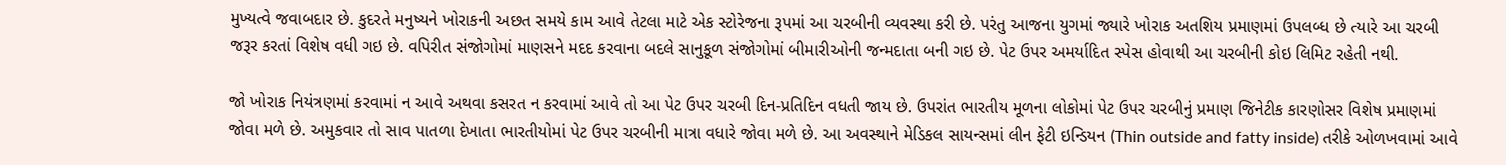મુખ્યત્વે જવાબદાર છે. કુદરતે મનુષ્યને ખોરાકની અછત સમયે કામ આવે તેટલા માટે એક સ્ટોરેજના રૂપમાં આ ચરબીની વ્યવસ્થા કરી છે. પરંતુ આજના યુગમાં જ્યારે ખોરાક અતશિય પ્રમાણમાં ઉપલબ્ધ છે ત્યારે આ ચરબી જરૂર કરતાં વિશેષ વધી ગઇ છે. વપિરીત સંજોગોમાં માણસને મદદ કરવાના બદલે સાનુકૂળ સંજોગોમાં બીમારીઓની જન્મદાતા બની ગઇ છે. પેટ ઉપર અમર્યાદિત સ્પેસ હોવાથી આ ચરબીની કોઇ લિમિટ રહેતી નથી.

જો ખોરાક નિયંત્રણમાં કરવામાં ન આવે અથવા કસરત ન કરવામાં આવે તો આ પેટ ઉપર ચરબી દિન-પ્રતિદિન વધતી જાય છે. ઉપરાંત ભારતીય મૂળના લોકોમાં પેટ ઉપર ચરબીનું પ્રમાણ જિનેટીક કારણોસર વિશેષ પ્રમાણમાં જોવા મળે છે. અમુકવાર તો સાવ પાતળા દેખાતા ભારતીયોમાં પેટ ઉપર ચરબીની માત્રા વધારે જોવા મળે છે. આ અવસ્થાને મેડિકલ સાયન્સમાં લીન ફેટી ઇન્ડિયન (Thin outside and fatty inside) તરીકે ઓળખવામાં આવે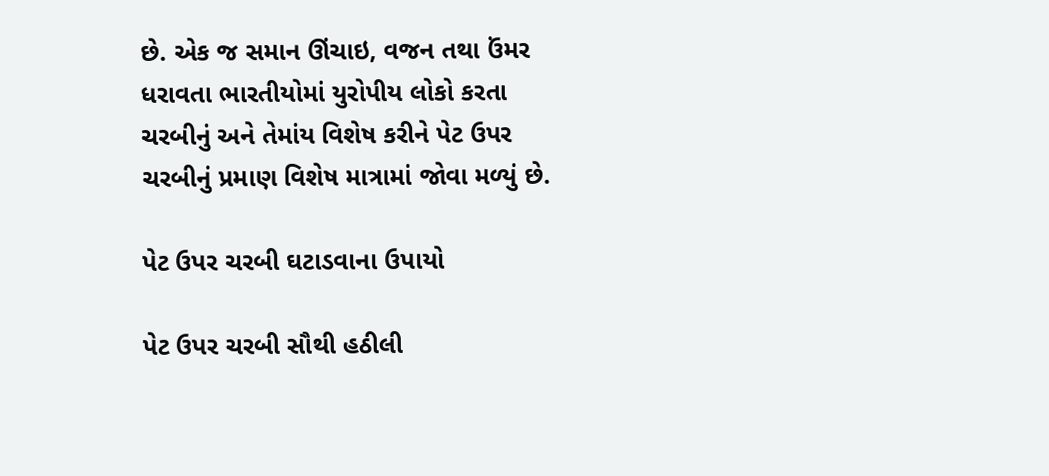છે. એક જ સમાન ઊંચાઇ, વજન તથા ઉંમર ધરાવતા ભારતીયોમાં યુરોપીય લોકો કરતા ચરબીનું અને તેમાંય વિશેષ કરીને પેટ ઉપર ચરબીનું પ્રમાણ વિશેષ માત્રામાં જોવા મળ્યું છે.

પેટ ઉપર ચરબી ઘટાડવાના ઉપાયો

પેટ ઉપર ચરબી સૌથી હઠીલી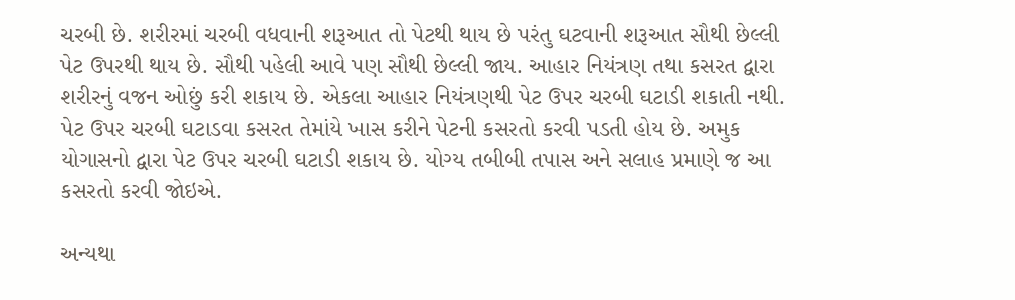ચરબી છે. શરીરમાં ચરબી વધવાની શરૂઆત તો પેટથી થાય છે પરંતુ ઘટવાની શરૂઆત સૌથી છેલ્લી પેટ ઉપરથી થાય છે. સૌથી પહેલી આવે પણ સૌથી છેલ્લી જાય. આહાર નિયંત્રણ તથા કસરત દ્વારા શરીરનું વજન ઓછું કરી શકાય છે. એકલા આહાર નિયંત્રણથી પેટ ઉપર ચરબી ઘટાડી શકાતી નથી. પેટ ઉપર ચરબી ઘટાડવા કસરત તેમાંયે ખાસ કરીને પેટની કસરતો કરવી પડતી હોય છે. અમુક યોગાસનો દ્વારા પેટ ઉપર ચરબી ઘટાડી શકાય છે. યોગ્ય તબીબી તપાસ અને સલાહ પ્રમાણે જ આ કસરતો કરવી જોઇએ.

અન્યથા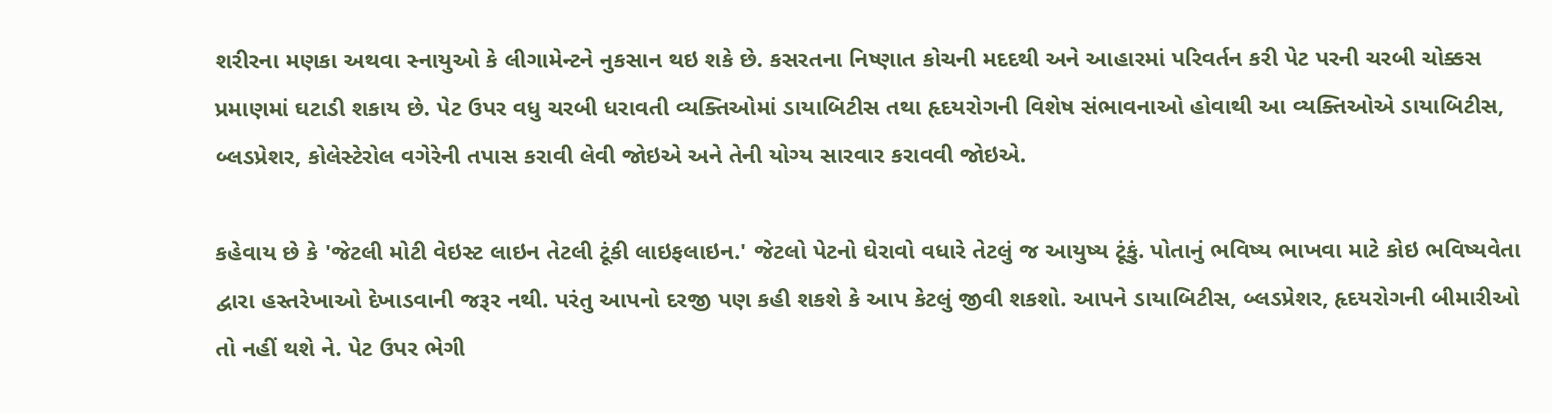શરીરના મણકા અથવા સ્નાયુઓ કે લીગામેન્ટને નુકસાન થઇ શકે છે. કસરતના નિષ્ણાત કોચની મદદથી અને આહારમાં પરિવર્તન કરી પેટ પરની ચરબી ચોક્કસ પ્રમાણમાં ઘટાડી શકાય છે. પેટ ઉપર વધુ ચરબી ધરાવતી વ્યક્તિઓમાં ડાયાબિટીસ તથા હૃદયરોગની વિશેષ સંભાવનાઓ હોવાથી આ વ્યક્તિઓએ ડાયાબિટીસ, બ્લડપ્રેશર, કોલેસ્ટેરોલ વગેરેની તપાસ કરાવી લેવી જોઇએ અને તેની યોગ્ય સારવાર કરાવવી જોઇએ.

કહેવાય છે કે 'જેટલી મોટી વેઇસ્ટ લાઇન તેટલી ટૂંકી લાઇફલાઇન.' જેટલો પેટનો ઘેરાવો વધારે તેટલું જ આયુષ્ય ટૂંકું. પોતાનું ભવિષ્ય ભાખવા માટે કોઇ ભવિષ્યવેતા દ્વારા હસ્તરેખાઓ દેખાડવાની જરૂર નથી. પરંતુ આપનો દરજી પણ કહી શકશે કે આપ કેટલું જીવી શકશો. આપને ડાયાબિટીસ, બ્લડપ્રેશર, હૃદયરોગની બીમારીઓ તો નહીં થશે ને. પેટ ઉપર ભેગી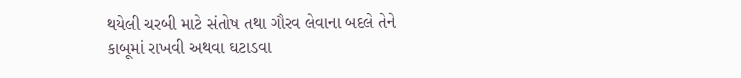થયેલી ચરબી માટે સંતોષ તથા ગૌરવ લેવાના બદલે તેને કાબૂમાં રાખવી અથવા ઘટાડવા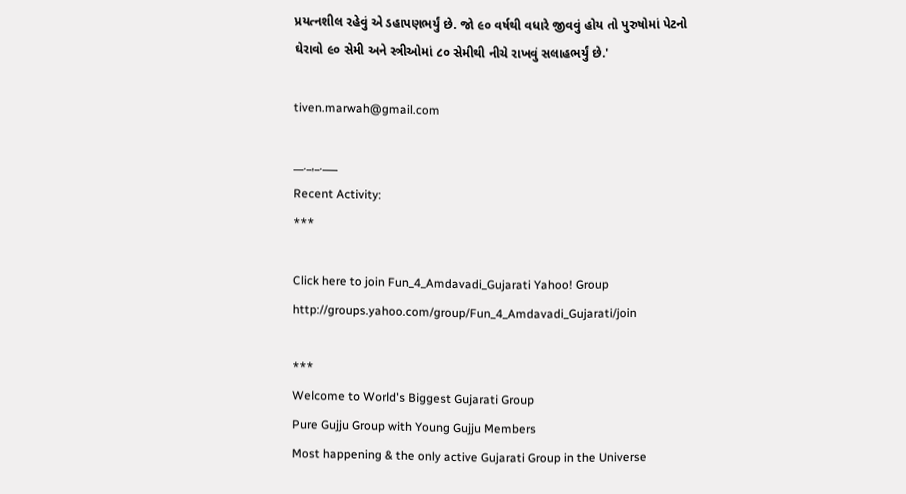પ્રયત્નશીલ રહેવું એ ડહાપણભર્યું છે. જો ૯૦ વર્ષથી વધારે જીવવું હોય તો પુરુષોમાં પેટનો ઘેરાવો ૯૦ સેમી અને સ્ત્રીઓમાં ૮૦ સેમીથી નીચે રાખવું સલાહભર્યું છે.'

tiven.marwah@gmail.com

__._,_.___
Recent Activity:
***

Click here to join Fun_4_Amdavadi_Gujarati Yahoo! Group
http://groups.yahoo.com/group/Fun_4_Amdavadi_Gujarati/join

***
Welcome to World's Biggest Gujarati Group
Pure Gujju Group with Young Gujju Members
Most happening & the only active Gujarati Group in the Universe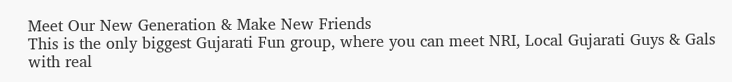Meet Our New Generation & Make New Friends
This is the only biggest Gujarati Fun group, where you can meet NRI, Local Gujarati Guys & Gals with real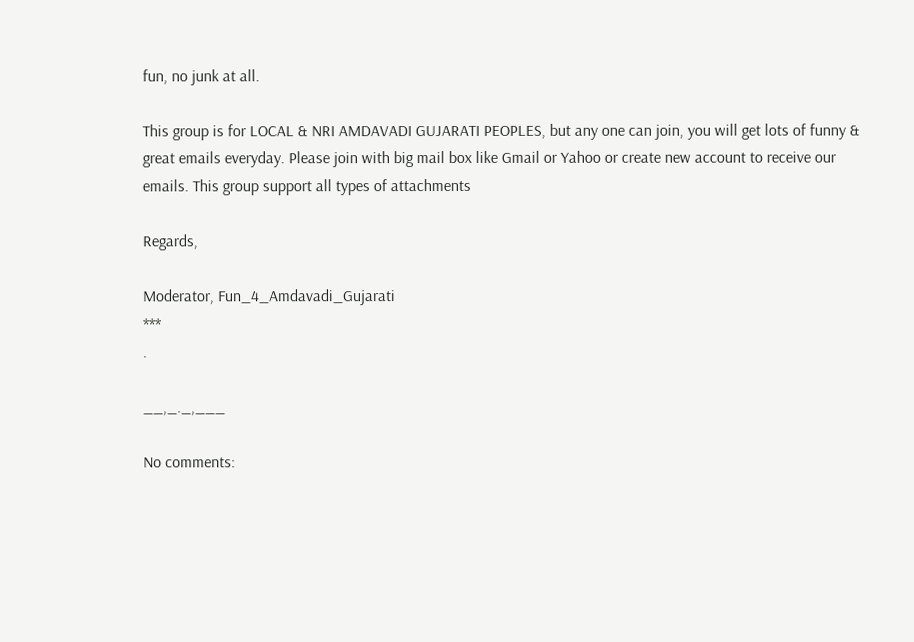fun, no junk at all.

This group is for LOCAL & NRI AMDAVADI GUJARATI PEOPLES, but any one can join, you will get lots of funny & great emails everyday. Please join with big mail box like Gmail or Yahoo or create new account to receive our emails. This group support all types of attachments

Regards,

Moderator, Fun_4_Amdavadi_Gujarati
***
.

__,_._,___

No comments: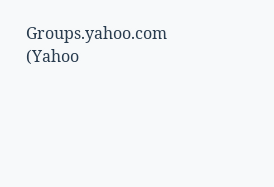Groups.yahoo.com (Yahoo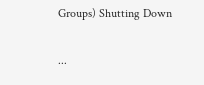Groups) Shutting Down

...